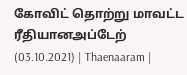கோவிட் தொற்று மாவட்ட ரீதியானஅப்டேற் (03.10.2021) | Thaenaaram |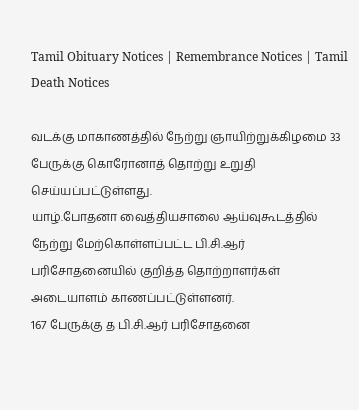Tamil Obituary Notices | Remembrance Notices | Tamil Death Notices

வடக்கு மாகாணத்தில் நேற்று ஞாயிற்றுக்கிழமை 33 பேருக்கு கொரோனாத் தொற்று உறுதி செய்யப்பட்டுள்ளது.
யாழ்.போதனா வைத்தியசாலை ஆய்வுகூடத்தில் நேற்று மேற்கொள்ளப்பட்ட பி.சி.ஆர் பரிசோதனையில் குறித்த தொற்றாளர்கள் அடையாளம் காணப்பட்டுள்ளனர்.
167 பேருக்கு த பி.சி.ஆர் பரிசோதனை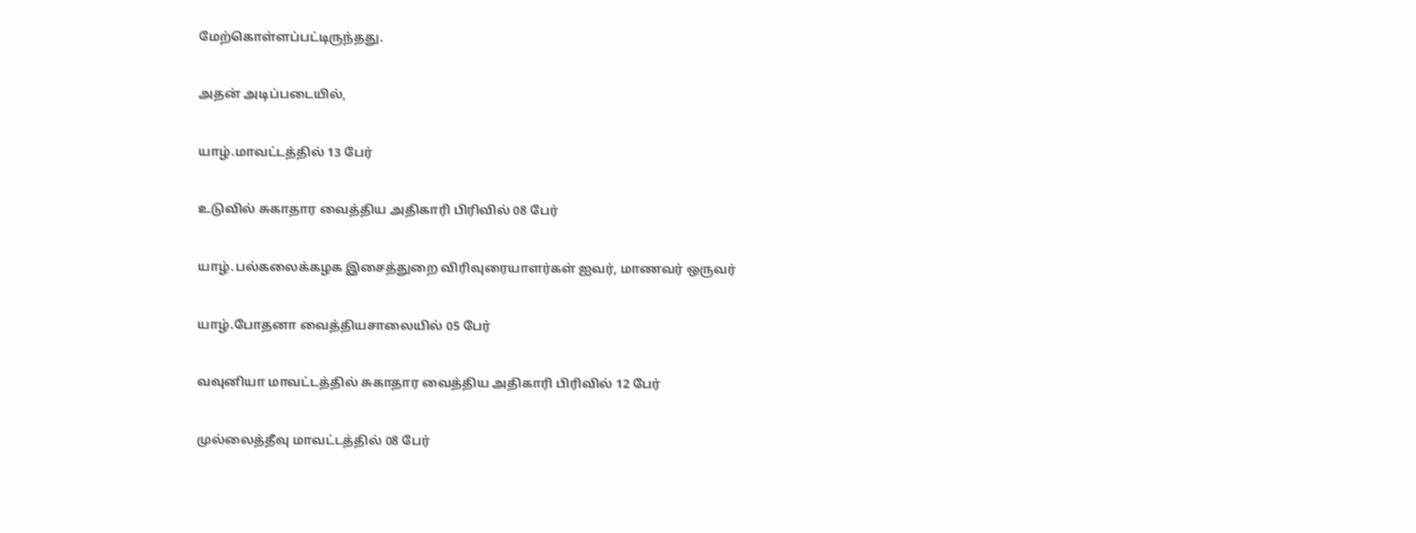மேற்கொள்ளப்பட்டிருந்தது.

அதன் அடிப்படையில்,

யாழ்.மாவட்டத்தில் 13 பேர்

உடுவில் சுகாதார வைத்திய அதிகாரி பிரிவில் 08 பேர்

யாழ்.பல்கலைக்கழக இசைத்துறை விரிவுரையாளர்கள் ஐவர், மாணவர் ஒருவர்

யாழ்.போதனா வைத்தியசாலையில் 05 பேர்

வவுனியா மாவட்டத்தில் சுகாதார வைத்திய அதிகாரி பிரிவில் 12 பேர்

முல்லைத்தீவு மாவட்டத்தில் 08 பேர்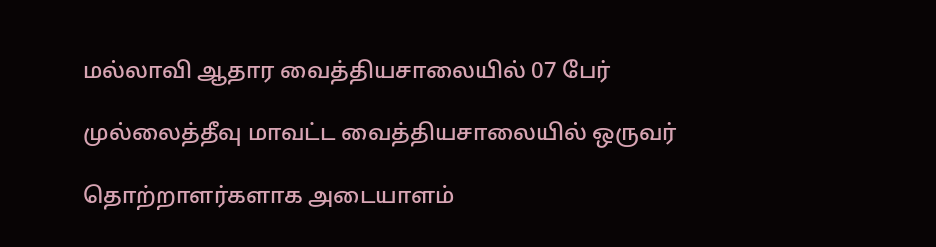மல்லாவி ஆதார வைத்தியசாலையில் 07 பேர்

முல்லைத்தீவு மாவட்ட வைத்தியசாலையில் ஒருவர்

தொற்றாளர்களாக அடையாளம்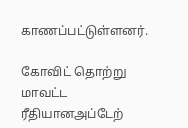காணப்பட்டுள்ளனர்.

கோவிட் தொற்று மாவட்ட ரீதியானஅப்டேற்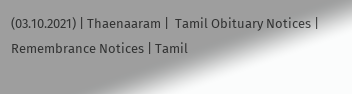(03.10.2021) | Thaenaaram |  Tamil Obituary Notices | Remembrance Notices | Tamil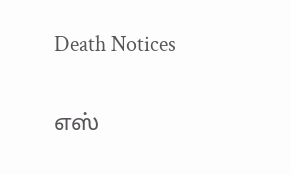Death Notices

எஸ்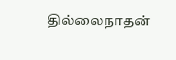தில்லைநாதன்